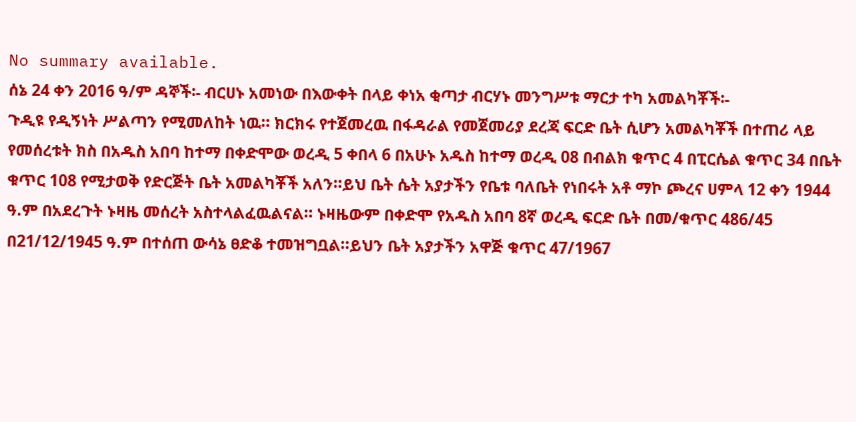No summary available.
ሰኔ 24 ቀን 2016 ዓ/ም ዳኞች፡- ብርሀኑ አመነው በእውቀት በላይ ቀነአ ቂጣታ ብርሃኑ መንግሥቱ ማርታ ተካ አመልካቾች፡-
ጉዲዩ የዲኝነት ሥልጣን የሚመለከት ነዉ። ክርክሩ የተጀመረዉ በፋዳራል የመጀመሪያ ደረጃ ፍርድ ቤት ሲሆን አመልካቾች በተጠሪ ላይ የመሰረቱት ክስ በአዱስ አበባ ከተማ በቀድሞው ወረዲ 5 ቀበላ 6 በአሁኑ አዱስ ከተማ ወረዲ 08 በብልክ ቁጥር 4 በፒርሴል ቁጥር 34 በቤት ቁጥር 108 የሚታወቅ የድርጅት ቤት አመልካቾች አለን።ይህ ቤት ሴት አያታችን የቤቱ ባለቤት የነበሩት አቶ ማኮ ጮረና ሀምላ 12 ቀን 1944 ዓ.ም በአደረጉት ኑዛዜ መሰረት አስተላልፈዉልናል። ኑዛዜውም በቀድሞ የአዱስ አበባ 8ኛ ወረዲ ፍርድ ቤት በመ/ቁጥር 486/45 በ21/12/1945 ዓ.ም በተሰጠ ውሳኔ ፀድቆ ተመዝግቧል።ይህን ቤት አያታችን አዋጅ ቁጥር 47/1967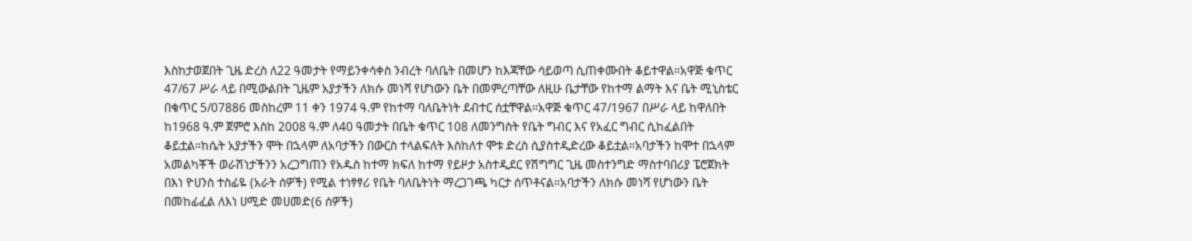እስከታወጀበት ጊዜ ድረስ ለ22 ዓመታት የማይንቀሳቀስ ንብረት ባለቤት በመሆን ከእጃቸው ሳይወጣ ሲጠቀሙበት ቆይተዋል።አዋጅ ቁጥር 47/67 ሥራ ላይ በሚውልበት ጊዜም አያታችን ለክሱ መነሻ የሆነውን ቤት በመምረጣቸው ለዚሁ ቤታቸው የከተማ ልማት እና ቤት ሚኒስቴር በቁጥር 5/07886 መስከረም 11 ቀን 1974 ዓ.ም የከተማ ባለቤትነት ደብተር ሰቷቸዋል።አዋጅ ቁጥር 47/1967 በሥራ ላይ ከዋለበት ከ1968 ዓ.ም ጀምሮ እስከ 2008 ዓ.ም ለ40 ዓመታት በቤት ቁጥር 108 ለመንግስት የቤት ግብር እና የአፈር ግብር ሲከፈልበት ቆይቷል።ከሴት አያታችን ሞት በኋላም ለአባታችን በውርስ ተላልፍለት እስከለተ ሞቱ ድረስ ሲያስተዲድረው ቆይቷል።አባታችን ከሞተ በኋላም አመልካቾች ወራሽነታችንን አረጋግጠን የአዱስ ከተማ ክፍለ ከተማ የይዞታ አስተዲደር የሽግግር ጊዜ መስተንግድ ማስተባበሪያ ፔሮጀክት በእነ ዮሀንስ ተስፊዬ (አራት ሰዎች) የሚል ተነፃፃሪ የቤት ባለቤትነት ማረጋገጫ ካርታ ሰጥቶናል።አባታችን ለክሱ መነሻ የሆነውን ቤት በመከፊፈል ለእነ ሀሚድ መሀመድ(6 ሰዎች)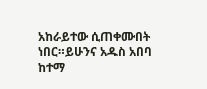አከራይተው ሲጠቀሙበት ነበር።ይሁንና አዱስ አበባ ከተማ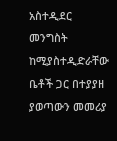አስተዲደር መንግስት ከሚያስተዲድራቸው ቤቶች ጋር በተያያዘ ያወጣውን መመሪያ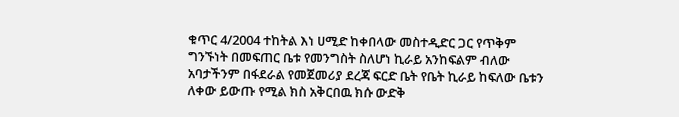ቁጥር 4/2004 ተከትል እነ ሀሚድ ከቀበላው መስተዲድር ጋር የጥቅም ግንኙነት በመፍጠር ቤቱ የመንግስት ስለሆነ ኪራይ አንከፍልም ብለው አባታችንም በፋደራል የመጀመሪያ ደረጃ ፍርድ ቤት የቤት ኪራይ ከፍለው ቤቱን ለቀው ይውጡ የሚል ክስ አቅርበዉ ክሱ ውድቅ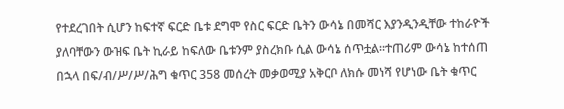የተደረገበት ሲሆን ከፍተኛ ፍርድ ቤቱ ደግሞ የስር ፍርድ ቤትን ውሳኔ በመሻር እያንዲንዲቸው ተከራዮች ያለባቸውን ውዝፍ ቤት ኪራይ ከፍለው ቤቱንም ያስረክቡ ሲል ውሳኔ ሰጥቷል።ተጠሪም ውሳኔ ከተሰጠ በኋላ በፍ/ብ/ሥ/ሥ/ሕግ ቁጥር 358 መሰረት መቃወሚያ አቅርቦ ለክሱ መነሻ የሆነው ቤት ቁጥር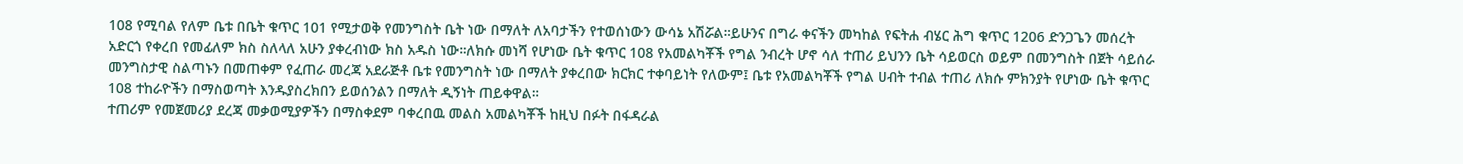108 የሚባል የለም ቤቱ በቤት ቁጥር 101 የሚታወቅ የመንግስት ቤት ነው በማለት ለአባታችን የተወሰነውን ውሳኔ አሽሯል።ይሁንና በግራ ቀናችን መካከል የፍትሐ ብሄር ሕግ ቁጥር 1206 ድንጋጌን መሰረት አድርጎ የቀረበ የመፊለም ክስ ስለላለ አሁን ያቀረብነው ክስ አዱስ ነው።ለክሱ መነሻ የሆነው ቤት ቁጥር 108 የአመልካቾች የግል ንብረት ሆኖ ሳለ ተጠሪ ይህንን ቤት ሳይወርስ ወይም በመንግስት በጀት ሳይሰራ መንግስታዊ ስልጣኑን በመጠቀም የፈጠራ መረጃ አደራጅቶ ቤቱ የመንግስት ነው በማለት ያቀረበው ክርክር ተቀባይነት የለውም፤ ቤቱ የአመልካቾች የግል ሀብት ተብል ተጠሪ ለክሱ ምክንያት የሆነው ቤት ቁጥር 108 ተከራዮችን በማስወጣት እንዱያስረክበን ይወሰንልን በማለት ዲኝነት ጠይቀዋል።
ተጠሪም የመጀመሪያ ደረጃ መቃወሚያዎችን በማስቀደም ባቀረበዉ መልስ አመልካቾች ከዚህ በፉት በፋዳራል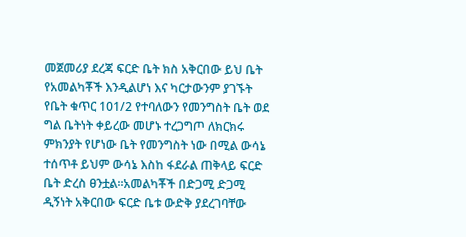መጀመሪያ ደረጃ ፍርድ ቤት ክስ አቅርበው ይህ ቤት የአመልካቾች እንዲልሆነ እና ካርታውንም ያገኙት የቤት ቁጥር 101/2 የተባለውን የመንግስት ቤት ወደ ግል ቤትነት ቀይረው መሆኑ ተረጋግጦ ለክርክሩ ምክንያት የሆነው ቤት የመንግስት ነው በሚል ውሳኔ ተሰጥቶ ይህም ውሳኔ እስከ ፋደራል ጠቅላይ ፍርድ ቤት ድረስ ፀንቷል።አመልካቾች በድጋሚ ድጋሚ ዲኝነት አቅርበው ፍርድ ቤቱ ውድቅ ያደረገባቸው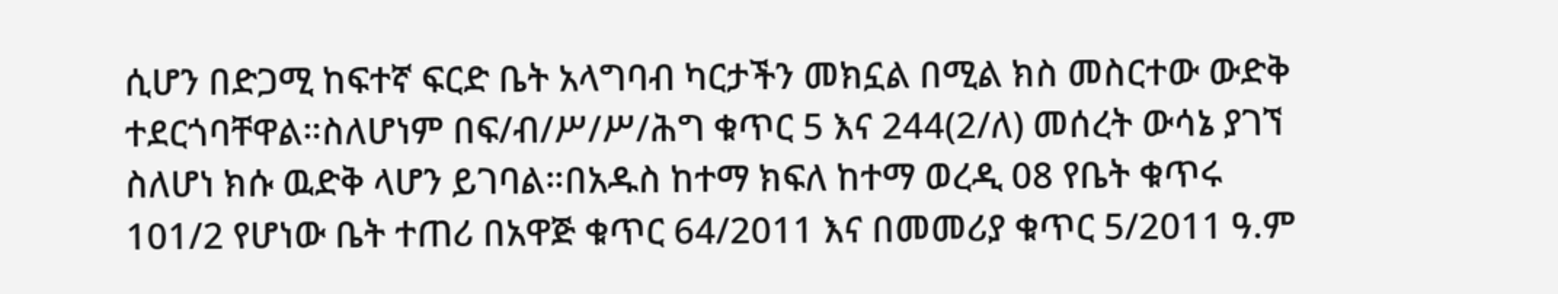ሲሆን በድጋሚ ከፍተኛ ፍርድ ቤት አላግባብ ካርታችን መክኗል በሚል ክስ መስርተው ውድቅ ተደርጎባቸዋል።ስለሆነም በፍ/ብ/ሥ/ሥ/ሕግ ቁጥር 5 እና 244(2/ለ) መሰረት ውሳኔ ያገኘ ስለሆነ ክሱ ዉድቅ ላሆን ይገባል።በአዱስ ከተማ ክፍለ ከተማ ወረዲ 08 የቤት ቁጥሩ 101/2 የሆነው ቤት ተጠሪ በአዋጅ ቁጥር 64/2011 እና በመመሪያ ቁጥር 5/2011 ዓ.ም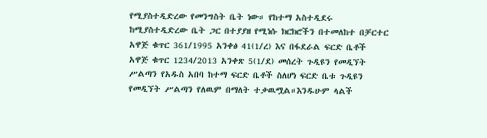የሚያስተዲድረው የመንግስት ቤት ነው። የከተማ አስተዲደሩ ከሚያስተዲድረው ቤት ጋር በተያያዘ የሚነሱ ክርክሮችን በተመለከተ በቻርተር አዋጅ ቁጥር 361/1995 አንቀፅ 41(1/ረ) እና በፋደራል ፍርድ ቤቶች አዋጅ ቁጥር 1234/2013 አንቀጽ 5(1/ደ) መሰረት ጉዲዩን የመዲኘት ሥልጣን የአዱስ አበባ ከተማ ፍርድ ቤቶች ስለሆነ ፍርድ ቤቱ ጉዲዩን የመዲኘት ሥልጣን የለዉም በማለት ተቃዉሟል።እንዱሁም ላልች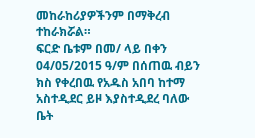መከራከሪያዎችንም በማቅረብ ተከራክሯል።
ፍርድ ቤቱም በመ/ ላይ በቀን 04/05/2015 ዓ/ም በሰጠዉ ብይን ክስ የቀረበዉ የአዱስ አበባ ከተማ አስተዲደር ይዞ እያስተዲደረ ባለው ቤት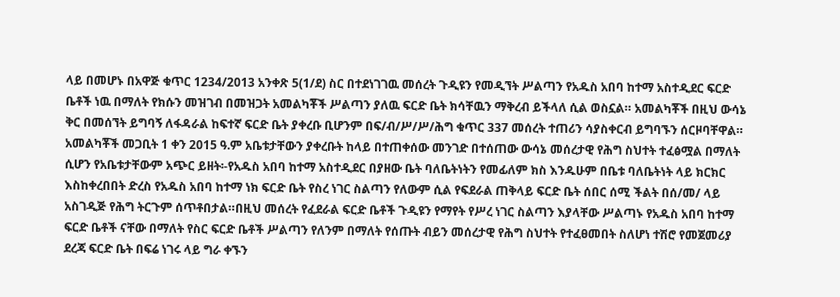ላይ በመሆኑ በአዋጅ ቁጥር 1234/2013 አንቀጽ 5(1/ደ) ስር በተደነገገዉ መሰረት ጉዲዩን የመዲኘት ሥልጣን የአዱስ አበባ ከተማ አስተዲደር ፍርድ ቤቶች ነዉ በማለት የክሱን መዝገብ በመዝጋት አመልካቾች ሥልጣን ያለዉ ፍርድ ቤት ክሳቸዉን ማቅረብ ይችላለ ሲል ወስኗል። አመልካቾች በዚህ ውሳኔ ቅር በመሰኘት ይግባኝ ለፋዳራል ከፍተኛ ፍርድ ቤት ያቀረቡ ቢሆንም በፍ/ብ/ሥ/ሥ/ሕግ ቁጥር 337 መሰረት ተጠሪን ሳያስቀርብ ይግባኙን ሰርዞባቸዋል።
አመልካቾች መጋቢት 1 ቀን 2015 ዓ.ም አቤቱታቸውን ያቀረቡት ከላይ በተጠቀሰው መንገድ በተሰጠው ውሳኔ መሰረታዊ የሕግ ስህተት ተፈፅሟል በማለት ሲሆን የአቤቱታቸውም አጭር ይዘት፡-የአዱስ አበባ ከተማ አስተዲደር በያዘው ቤት ባለቤትነትን የመፊለም ክስ እንዱሁም በቤቱ ባለቤትነት ላይ ክርክር እስከቀረበበት ድረስ የአዱስ አበባ ከተማ ነክ ፍርድ ቤት የስረ ነገር ስልጣን የለውም ሲል የፍደራል ጠቅላይ ፍርድ ቤት ሰበር ሰሚ ችልት በሰ/መ/ ላይ አስገዲጅ የሕግ ትርጉም ሰጥቶበታል።በዚህ መሰረት የፈደራል ፍርድ ቤቶች ጉዲዩን የማየት የሥረ ነገር ስልጣን እያላቸው ሥልጣኑ የአዱስ አበባ ከተማ ፍርድ ቤቶች ናቸው በማለት የስር ፍርድ ቤቶች ሥልጣን የለንም በማለት የሰጡት ብይን መሰረታዊ የሕግ ስህተት የተፈፀመበት ስለሆነ ተሽሮ የመጀመሪያ ደረጃ ፍርድ ቤት በፍሬ ነገሩ ላይ ግራ ቀኙን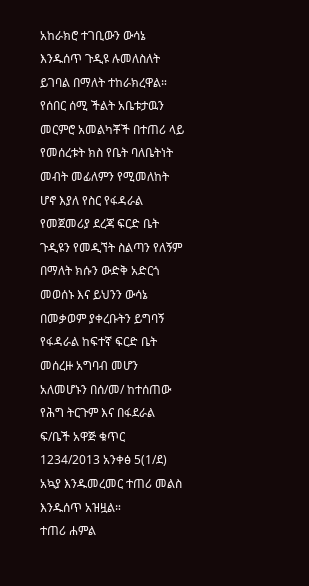አከራክሮ ተገቢውን ውሳኔ እንዱሰጥ ጉዲዩ ሉመለስለት ይገባል በማለት ተከራክረዋል።
የሰበር ሰሚ ችልት አቤቱታዉን መርምሮ አመልካቾች በተጠሪ ላይ የመሰረቱት ክስ የቤት ባለቤትነት መብት መፊለምን የሚመለከት ሆኖ እያለ የስር የፋዳራል የመጀመሪያ ደረጃ ፍርድ ቤት ጉዲዩን የመዲኘት ስልጣን የለኝም በማለት ክሱን ውድቅ አድርጎ መወሰኑ እና ይህንን ውሳኔ በመቃወም ያቀረቡትን ይግባኝ የፋዳራል ከፍተኛ ፍርድ ቤት መሰረዙ አግባብ መሆን አለመሆኑን በሰ/መ/ ከተሰጠው የሕግ ትርጉም እና በፋደራል ፍ/ቤች አዋጅ ቁጥር 1234/2013 አንቀፅ 5(1/ደ) አኳያ እንዱመረመር ተጠሪ መልስ እንዱሰጥ አዝዟል።
ተጠሪ ሐምል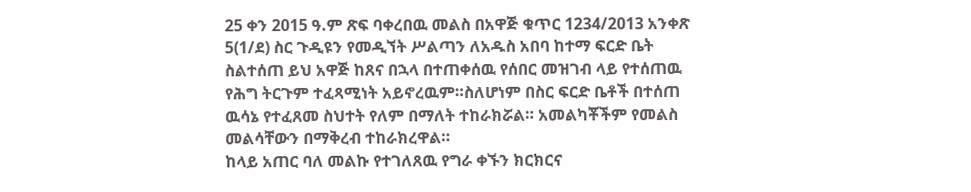25 ቀን 2015 ዓ.ም ጽፍ ባቀረበዉ መልስ በአዋጅ ቁጥር 1234/2013 አንቀጽ 5(1/ደ) ስር ጉዲዩን የመዲኘት ሥልጣን ለአዱስ አበባ ከተማ ፍርድ ቤት ስልተሰጠ ይህ አዋጅ ከጸና በኋላ በተጠቀሰዉ የሰበር መዝገብ ላይ የተሰጠዉ የሕግ ትርጉም ተፈጻሚነት አይኖረዉም።ስለሆነም በስር ፍርድ ቤቶች በተሰጠ ዉሳኔ የተፈጸመ ስህተት የለም በማለት ተከራክሯል። አመልካቾችም የመልስ መልሳቸውን በማቅረብ ተከራክረዋል።
ከላይ አጠር ባለ መልኩ የተገለጸዉ የግራ ቀኙን ክርክርና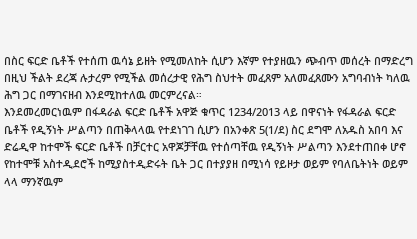በስር ፍርድ ቤቶች የተሰጠ ዉሳኔ ይዘት የሚመለከት ሲሆን እኛም የተያዘዉን ጭብጥ መሰረት በማድረግ በዚህ ችልት ደረጃ ሉታረም የሚችል መሰረታዊ የሕግ ስህተት መፈጸም አለመፈጸሙን አግባብነት ካለዉ ሕግ ጋር በማገናዘብ እንደሚከተለዉ መርምረናል።
እንደመረመርነዉም በፋዳራል ፍርድ ቤቶች አዋጅ ቁጥር 1234/2013 ላይ በዋናነት የፋዳራል ፍርድ ቤቶች የዲኝነት ሥልጣን በጠቅላላዉ የተደነገገ ሲሆን በአንቀጽ 5(1/ደ) ስር ደግሞ ለአዱስ አበባ እና ድሬዲዋ ከተሞች ፍርድ ቤቶች በቻርተር አዋጆቻቸዉ የተሰጣቸዉ የዲኝነት ሥልጣን እንደተጠበቀ ሆኖ የከተሞቹ አስተዲደሮች ከሚያስተዲድሩት ቤት ጋር በተያያዘ በሚነሳ የይዞታ ወይም የባለቤትነት ወይም ላላ ማንኛዉም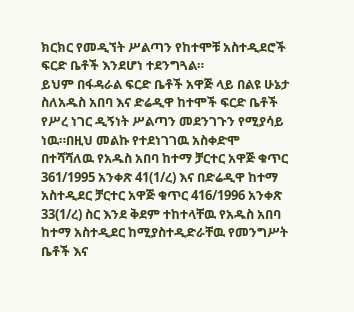ክርክር የመዲኘት ሥልጣን የከተሞቹ አስተዲደሮች ፍርድ ቤቶች እንደሆነ ተደንግጓል።
ይህም በፋዳራል ፍርድ ቤቶች አዋጅ ላይ በልዩ ሁኔታ ስለአዱስ አበባ እና ድሬዲዋ ከተሞች ፍርድ ቤቶች የሥረ ነገር ዲኝነት ሥልጣን መደንገጉን የሚያሳይ ነዉ።በዚህ መልኩ የተደነገገዉ አስቀድሞ በተሻሻለዉ የአዱስ አበባ ከተማ ቻርተር አዋጅ ቁጥር 361/1995 አንቀጽ 41(1/ረ) እና በድሬዲዋ ከተማ አስተዲደር ቻርተር አዋጅ ቁጥር 416/1996 አንቀጽ 33(1/ረ) ስር እንደ ቅደም ተከተላቸዉ የአዱስ አበባ ከተማ አስተዲደር ከሚያስተዲድራቸዉ የመንግሥት ቤቶች እና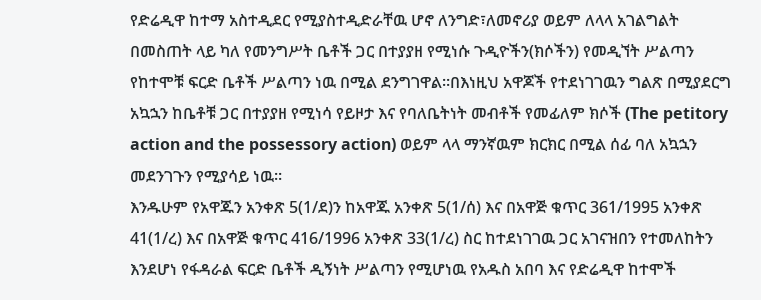የድሬዲዋ ከተማ አስተዲደር የሚያስተዲድራቸዉ ሆኖ ለንግድ፣ለመኖሪያ ወይም ለላላ አገልግልት በመስጠት ላይ ካለ የመንግሥት ቤቶች ጋር በተያያዘ የሚነሱ ጉዲዮችን(ክሶችን) የመዲኘት ሥልጣን የከተሞቹ ፍርድ ቤቶች ሥልጣን ነዉ በሚል ደንግገዋል።በእነዚህ አዋጆች የተደነገገዉን ግልጽ በሚያደርግ አኳኋን ከቤቶቹ ጋር በተያያዘ የሚነሳ የይዞታ እና የባለቤትነት መብቶች የመፊለም ክሶች (The petitory action and the possessory action) ወይም ላላ ማንኛዉም ክርክር በሚል ሰፊ ባለ አኳኋን መደንገጉን የሚያሳይ ነዉ።
እንዱሁም የአዋጁን አንቀጽ 5(1/ደ)ን ከአዋጁ አንቀጽ 5(1/ሰ) እና በአዋጅ ቁጥር 361/1995 አንቀጽ 41(1/ረ) እና በአዋጅ ቁጥር 416/1996 አንቀጽ 33(1/ረ) ስር ከተደነገገዉ ጋር አገናዝበን የተመለከትን እንደሆነ የፋዳራል ፍርድ ቤቶች ዲኝነት ሥልጣን የሚሆነዉ የአዱስ አበባ እና የድሬዲዋ ከተሞች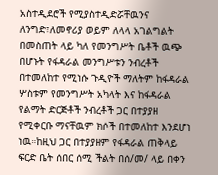አስተዲደሮች የሚያስተዲድሯቸዉንና ለንግድ፣ለመኖሪያ ወይም ለላላ አገልግልት በመስጠት ላይ ካለ የመንግሥት ቤቶች ዉጭ በሆኑት የፋዳራል መንግሥቱን ንብረቶች በተመለከተ የሚነሱ ጉዲዮች ማለትም ከፋዳራል ሦስቱም የመንግሥት አካላት እና ከፋዳራል የልማት ድርጅቶች ንብረቶች ጋር በተያያዘ የሚቀርቡ ማናቸዉም ክሶች በተመለከተ እንደሆነ ነዉ።ከዚህ ጋር በተያያዘም የፋዳራል ጠቅላይ ፍርድ ቤት ሰበር ሰሚ ችልት በሰ/መ/ ላይ በቀን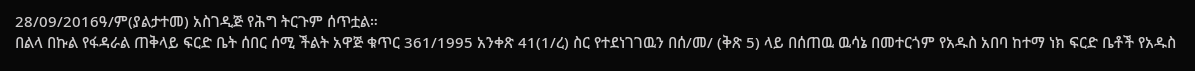28/09/2016ዓ/ም(ያልታተመ) አስገዲጅ የሕግ ትርጉም ሰጥቷል።
በልላ በኩል የፋዳራል ጠቅላይ ፍርድ ቤት ሰበር ሰሚ ችልት አዋጅ ቁጥር 361/1995 አንቀጽ 41(1/ረ) ስር የተደነገገዉን በሰ/መ/ (ቅጽ 5) ላይ በሰጠዉ ዉሳኔ በመተርጎም የአዱስ አበባ ከተማ ነክ ፍርድ ቤቶች የአዱስ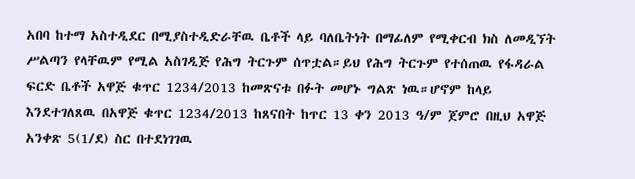አበባ ከተማ አስተዲደር በሚያስተዲድራቸዉ ቤቶች ላይ ባለቤትነት በማፊለም የሚቀርብ ክስ ለመዲኘት ሥልጣን የላቸዉም የሚል አስገዲጅ የሕግ ትርጉም ሰጥቷል።ይህ የሕግ ትርጉም የተሰጠዉ የፋዳራል ፍርድ ቤቶች አዋጅ ቁጥር 1234/2013 ከመጽናቱ በፉት መሆኑ ግልጽ ነዉ።ሆኖም ከላይ እንደተገለጸዉ በአዋጅ ቁጥር 1234/2013 ከጸናበት ከጥር 13 ቀን 2013 ዓ/ም ጀምሮ በዚህ አዋጅ አንቀጽ 5(1/ደ) ስር በተደነገገዉ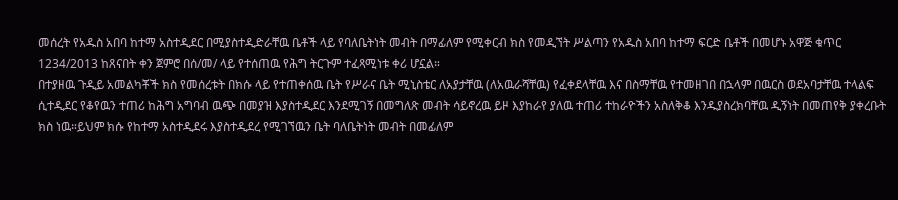መሰረት የአዱስ አበባ ከተማ አስተዲደር በሚያስተዲድራቸዉ ቤቶች ላይ የባለቤትነት መብት በማፊለም የሚቀርብ ክስ የመዲኘት ሥልጣን የአዱስ አበባ ከተማ ፍርድ ቤቶች በመሆኑ አዋጅ ቁጥር 1234/2013 ከጸናበት ቀን ጀምሮ በሰ/መ/ ላይ የተሰጠዉ የሕግ ትርጉም ተፈጻሚነቱ ቀሪ ሆኗል።
በተያዘዉ ጉዲይ አመልካቾች ክስ የመሰረቱት በክሱ ላይ የተጠቀሰዉ ቤት የሥራና ቤት ሚኒስቴር ለአያታቸዉ (ለአዉራሻቸዉ) የፈቀደላቸዉ እና በስማቸዉ የተመዘገበ በኋላም በዉርስ ወደአባታቸዉ ተላልፍ ሲተዲደር የቆየዉን ተጠሪ ከሕግ አግባብ ዉጭ በመያዝ እያስተዲደር እንደሚገኝ በመግለጽ መብት ሳይኖረዉ ይዞ እያከራየ ያለዉ ተጠሪ ተከራዮችን አስለቅቆ እንዱያስረክባቸዉ ዲኝነት በመጠየቅ ያቀረቡት ክስ ነዉ።ይህም ክሱ የከተማ አስተዲደሩ እያስተዲደረ የሚገኘዉን ቤት ባለቤትነት መብት በመፊለም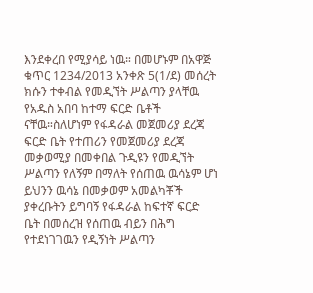እንደቀረበ የሚያሳይ ነዉ። በመሆኑም በአዋጅ ቁጥር 1234/2013 አንቀጽ 5(1/ደ) መሰረት ክሱን ተቀብል የመዲኘት ሥልጣን ያላቸዉ የአዱስ አበባ ከተማ ፍርድ ቤቶች ናቸዉ።ስለሆነም የፋዳራል መጀመሪያ ደረጃ ፍርድ ቤት የተጠሪን የመጀመሪያ ደረጃ መቃወሚያ በመቀበል ጉዲዩን የመዲኘት ሥልጣን የለኝም በማለት የሰጠዉ ዉሳኔም ሆነ ይህንን ዉሳኔ በመቃወም አመልካቾች ያቀረቡትን ይግባኝ የፋዳራል ከፍተኛ ፍርድ ቤት በመሰረዝ የሰጠዉ ብይን በሕግ የተደነገገዉን የዲኝነት ሥልጣን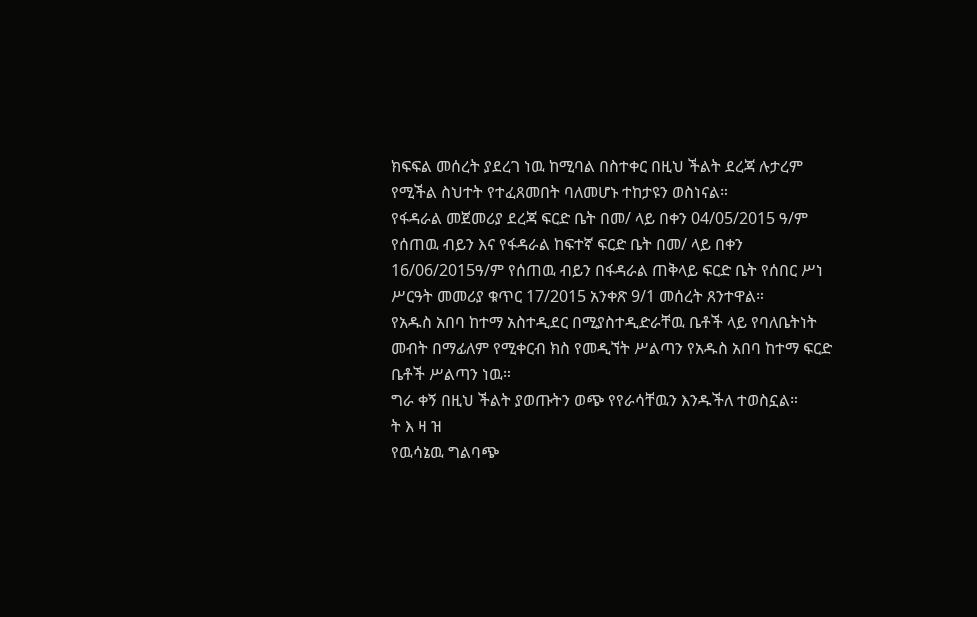ክፍፍል መሰረት ያደረገ ነዉ ከሚባል በስተቀር በዚህ ችልት ደረጃ ሉታረም የሚችል ስህተት የተፈጸመበት ባለመሆኑ ተከታዩን ወስነናል።
የፋዳራል መጀመሪያ ደረጃ ፍርድ ቤት በመ/ ላይ በቀን 04/05/2015 ዓ/ም የሰጠዉ ብይን እና የፋዳራል ከፍተኛ ፍርድ ቤት በመ/ ላይ በቀን 16/06/2015ዓ/ም የሰጠዉ ብይን በፋዳራል ጠቅላይ ፍርድ ቤት የሰበር ሥነ ሥርዓት መመሪያ ቁጥር 17/2015 አንቀጽ 9/1 መሰረት ጸንተዋል።
የአዱስ አበባ ከተማ አስተዲደር በሚያስተዲድራቸዉ ቤቶች ላይ የባለቤትነት መብት በማፊለም የሚቀርብ ክስ የመዲኘት ሥልጣን የአዱስ አበባ ከተማ ፍርድ ቤቶች ሥልጣን ነዉ።
ግራ ቀኝ በዚህ ችልት ያወጡትን ወጭ የየራሳቸዉን እንዱችለ ተወስኗል።
ት እ ዛ ዝ
የዉሳኔዉ ግልባጭ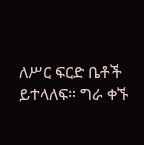ለሥር ፍርድ ቤቶች ይተላለፍ። ግራ ቀኙ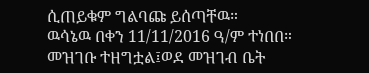ሲጠይቁም ግልባጩ ይሰጣቸዉ።
ዉሳኔዉ በቀን 11/11/2016 ዓ/ም ተነበበ።
መዝገቡ ተዘግቷል፤ወደ መዝገብ ቤት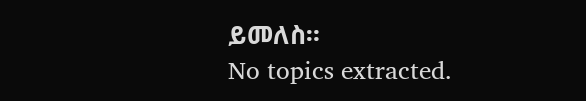ይመለስ።
No topics extracted.